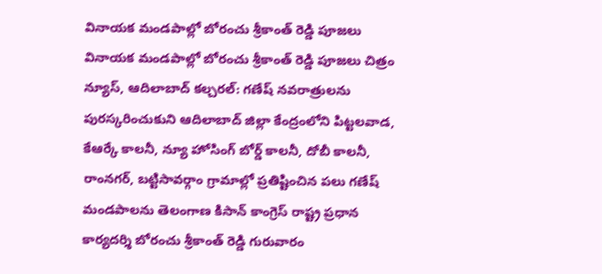వినాయక మండపాల్లో బోరంచు శ్రీకాంత్ రెడ్డి పూజలు
వినాయక మండపాల్లో బోరంచు శ్రీకాంత్ రెడ్డి పూజలు చిత్రం న్యూస్, ఆదిలాబాద్ కల్చరల్: గణేష్ నవరాత్రులను పురస్కరించుకుని ఆదిలాబాద్ జిల్లా కేంద్రంలోని పిట్టలవాడ, కేఆర్కే కాలనీ, న్యూ హోసింగ్ బోర్డ్ కాలనీ, దోబీ కాలనీ, రాంనగర్, బట్టిసావర్గాం గ్రామాల్లో ప్రతిష్టించిన పలు గణేష్ మండపాలను తెలంగాణ కిసాన్ కాంగ్రెస్ రాష్ట్ర ప్రధాన కార్యదర్శి బోరంచు శ్రీకాంత్ రెడ్డి గురువారం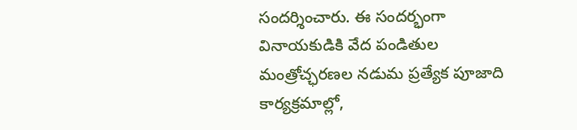సందర్శించారు. ఈ సందర్భంగా వినాయకుడికి వేద పండితుల మంత్రోచ్ఛరణల నడుమ ప్రత్యేక పూజాది కార్యక్రమాల్లో,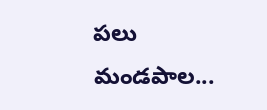పలు మండపాల...